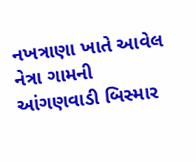નખત્રાણા ખાતે આવેલ નેત્રા ગામની આંગણવાડી બિસ્માર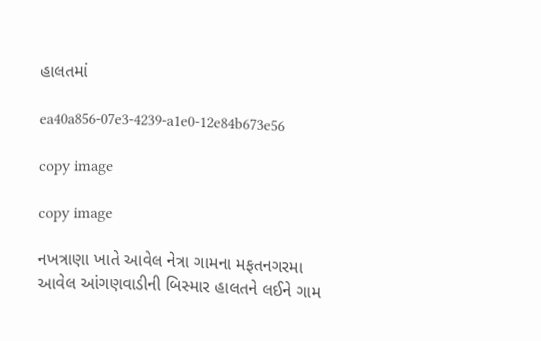હાલતમાં

ea40a856-07e3-4239-a1e0-12e84b673e56

copy image

copy image

નખત્રાણા ખાતે આવેલ નેત્રા ગામના મફતનગરમા આવેલ આંગણવાડીની બિસ્માર હાલતને લઈને ગામ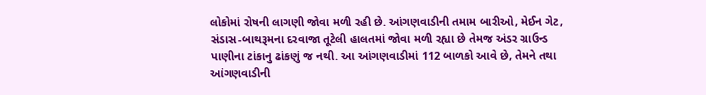લોકોમાં રોષની લાગણી જોવા મળી રહી છે. આંગણવાડીની તમામ બારીઓ, મેઈન ગેટ, સંડાસ-બાથરૂમના દરવાજા તૂટેલી હાલતમાં જોવા મળી રહ્યા છે તેમજ અંડર ગ્રાઉન્ડ પાણીના ટાંકાનુ ઢાંકણું જ નથી. આ આંગણવાડીમાં 112 બાળકો આવે છે, તેમને તથા આંગણવાડીની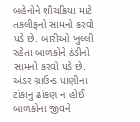બહેનોને શૌચક્રિયા માટે તકલીફનો સામનો કરવો પડે છે. બારીઓ ખુલ્લી રહેતા બાળકોને ઠંડીનો સામનો કરવો પડે છે. અંડર ગ્રાઉન્ડ પાણીના ટાંકાનુ ઢાંકણ ન હોઈ બાળકોના જીવને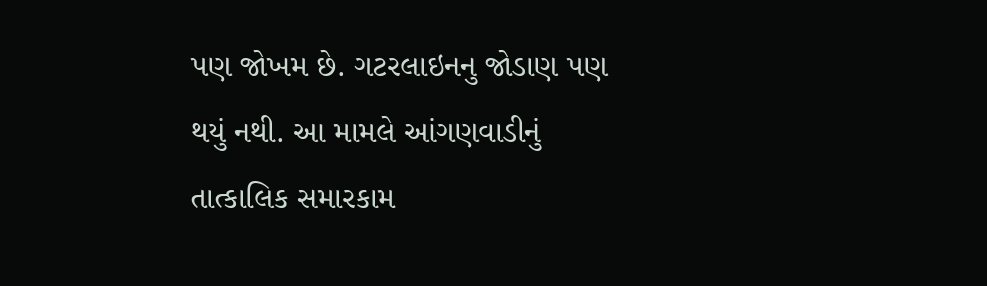પણ જોખમ છે. ગટરલાઇનનુ જોડાણ પણ થયું નથી. આ મામલે આંગણવાડીનું તાત્કાલિક સમારકામ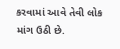કરવામાં આવે તેવી લોક માંગ ઉઠી છે.